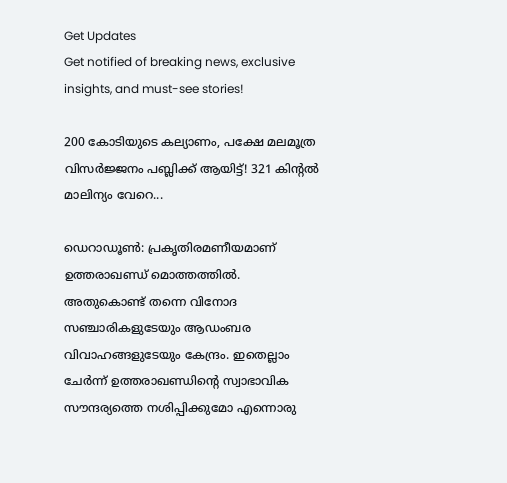Get Updates
Get notified of breaking news, exclusive insights, and must-see stories!

200 കോടിയുടെ കല്യാണം, പക്ഷേ മലമൂത്ര വിസര്‍ജ്ജനം പബ്ലിക്ക് ആയിട്ട്! 321 കിന്റല്‍ മാലിന്യം വേറെ...

ഡെറാഡൂണ്‍: പ്രകൃതിരമണീയമാണ് ഉത്തരാഖണ്ഡ് മൊത്തത്തില്‍. അതുകൊണ്ട് തന്നെ വിനോദ സഞ്ചാരികളുടേയും ആഡംബര വിവാഹങ്ങളുടേയും കേന്ദ്രം. ഇതെല്ലാം ചേര്‍ന്ന് ഉത്തരാഖണ്ഡിന്റെ സ്വാഭാവിക സൗന്ദര്യത്തെ നശിപ്പിക്കുമോ എന്നൊരു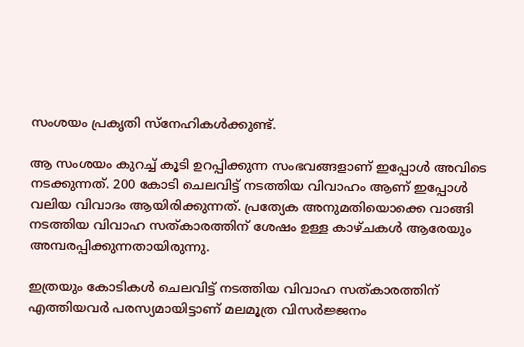സംശയം പ്രകൃതി സ്‌നേഹികള്‍ക്കുണ്ട്.

ആ സംശയം കുറച്ച് കൂടി ഉറപ്പിക്കുന്ന സംഭവങ്ങളാണ് ഇപ്പോള്‍ അവിടെ നടക്കുന്നത്. 200 കോടി ചെലവിട്ട് നടത്തിയ വിവാഹം ആണ് ഇപ്പോള്‍ വലിയ വിവാദം ആയിരിക്കുന്നത്. പ്രത്യേക അനുമതിയൊക്കെ വാങ്ങി നടത്തിയ വിവാഹ സത്കാരത്തിന് ശേഷം ഉള്ള കാഴ്ചകള്‍ ആരേയും അമ്പരപ്പിക്കുന്നതായിരുന്നു.

ഇത്രയും കോടികള്‍ ചെലവിട്ട് നടത്തിയ വിവാഹ സത്കാരത്തിന് എത്തിയവര്‍ പരസ്യമായിട്ടാണ് മലമൂത്ര വിസര്‍ജ്ജനം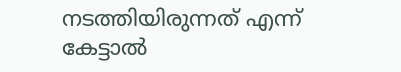നടത്തിയിരുന്നത് എന്ന് കേട്ടാല്‍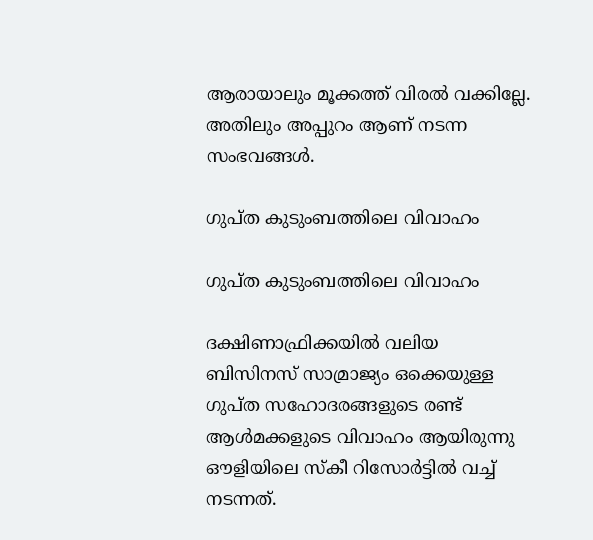ആരായാലും മൂക്കത്ത് വിരല്‍ വക്കില്ലേ. അതിലും അപ്പുറം ആണ് നടന്ന സംഭവങ്ങള്‍.

ഗുപ്ത കുടുംബത്തിലെ വിവാഹം

ഗുപ്ത കുടുംബത്തിലെ വിവാഹം

ദക്ഷിണാഫ്രിക്കയില്‍ വലിയ ബിസിനസ് സാമ്രാജ്യം ഒക്കെയുള്ള ഗുപ്ത സഹോദരങ്ങളുടെ രണ്ട് ആള്‍മക്കളുടെ വിവാഹം ആയിരുന്നു ഔളിയിലെ സ്‌കീ റിസോര്‍ട്ടില്‍ വച്ച് നടന്നത്.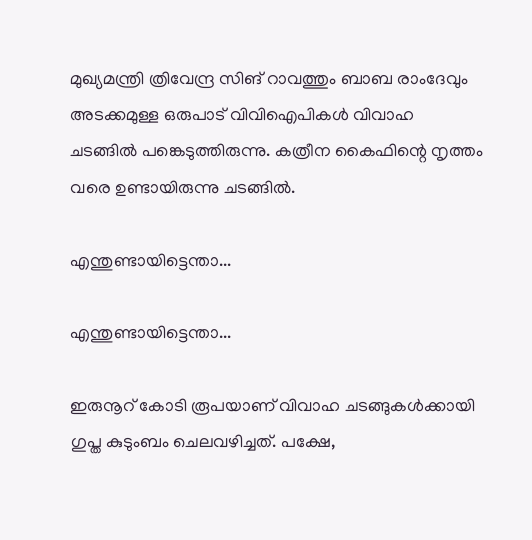മുഖ്യമന്ത്രി ത്രിവേന്ദ്ര സിങ് റാവത്തും ബാബ രാംദേവും അടക്കമുള്ള ഒരുപാട് വിവിഐപികള്‍ വിവാഹ ചടങ്ങില്‍ പങ്കെടുത്തിരുന്നു. കത്രീന കൈഫിന്റെ നൃത്തം വരെ ഉണ്ടായിരുന്നു ചടങ്ങില്‍.

എന്തുണ്ടായിട്ടെന്താ...

എന്തുണ്ടായിട്ടെന്താ...

ഇരുനൂറ് കോടി രൂപയാണ് വിവാഹ ചടങ്ങുകള്‍ക്കായി ഗുപ്ത കുടുംബം ചെലവഴിച്ചത്. പക്ഷേ,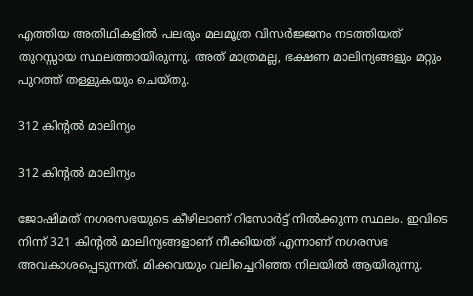എത്തിയ അതിഥികളില്‍ പലരും മലമൂത്ര വിസര്‍ജ്ജനം നടത്തിയത് തുറസ്സായ സ്ഥലത്തായിരുന്നു. അത് മാത്രമല്ല, ഭക്ഷണ മാലിന്യങ്ങളും മറ്റും പുറത്ത് തള്ളുകയും ചെയ്തു.

312 കിന്റല്‍ മാലിന്യം

312 കിന്റല്‍ മാലിന്യം

ജോഷിമത് നഗരസഭയുടെ കീഴിലാണ് റിസോര്‍ട്ട് നില്‍ക്കുന്ന സ്ഥലം. ഇവിടെ നിന്ന് 321 കിന്റല്‍ മാലിന്യങ്ങളാണ് നീക്കിയത് എന്നാണ് നഗരസഭ അവകാശപ്പെടുന്നത്. മിക്കവയും വലിച്ചെറിഞ്ഞ നിലയില്‍ ആയിരുന്നു.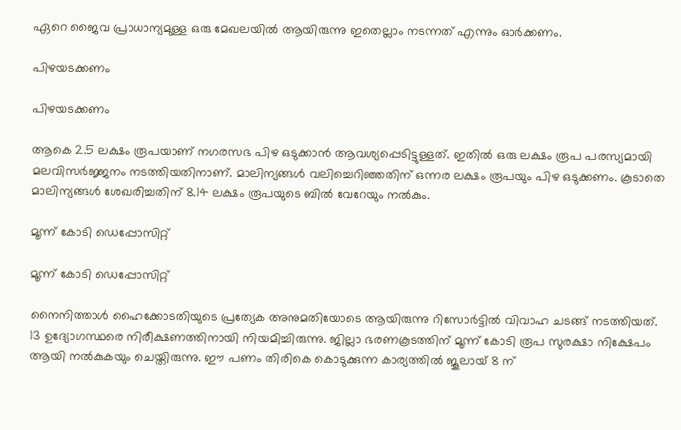ഏറെ ജൈവ പ്രാധാന്യമുള്ള ഒരു മേഖലയില്‍ ആയിരുന്നു ഇതെല്ലാം നടന്നത് എന്നും ഓര്‍ക്കണം.

പിഴയടക്കണം

പിഴയടക്കണം

ആകെ 2.5 ലക്ഷം രൂപയാണ് നഗരസഭ പിഴ ഒടുക്കാന്‍ ആവശ്യപ്പെടിട്ടുള്ളത്. ഇതില്‍ ഒരു ലക്ഷം രൂപ പരസ്യമായി മലവിസര്‍ജ്ജനം നടത്തിയതിനാണ്. മാലിന്യങ്ങള്‍ വലിച്ചെറിഞ്ഞതിന് ഒന്നര ലക്ഷം രൂപയും പിഴ ഒടുക്കണം. കൂടാതെ മാലിന്യങ്ങള്‍ ശേഖരിച്ചതിന് 8.14 ലക്ഷം രൂപയുടെ ബില്‍ വേറേയും നല്‍കും.

മൂന്ന് കോടി ഡെപ്പോസിറ്റ്

മൂന്ന് കോടി ഡെപ്പോസിറ്റ്

നൈനിത്താള്‍ ഹൈക്കോടതിയുടെ പ്രത്യേക അനുമതിയോടെ ആയിരുന്നു റിസോര്‍ട്ടില്‍ വിവാഹ ചടങ്ങ് നടത്തിയത്. 13 ഉദ്യോഗസ്ഥരെ നിരീക്ഷണത്തിനായി നിയമിച്ചിരുന്നു. ജില്ലാ ഭരണകൂടത്തിന് മൂന്ന് കോടി രൂപ സുരക്ഷാ നിക്ഷേപം ആയി നല്‍കുകയും ചെയ്തിരുന്നു. ഈ പണം തിരികെ കൊടുക്കുന്ന കാര്യത്തില്‍ ജൂലായ് 8 ന്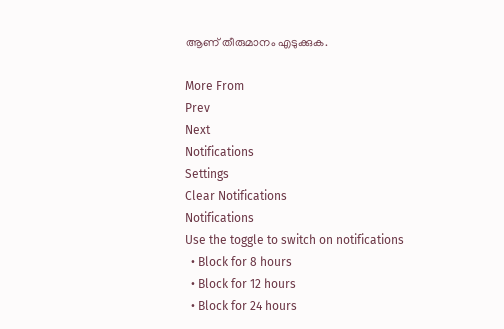ആണ് തീരുമാനം എടുക്കുക.

More From
Prev
Next
Notifications
Settings
Clear Notifications
Notifications
Use the toggle to switch on notifications
  • Block for 8 hours
  • Block for 12 hours
  • Block for 24 hours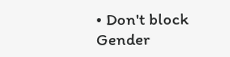• Don't block
Gender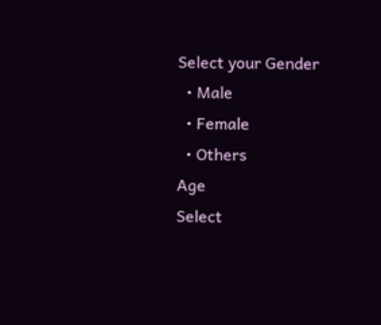Select your Gender
  • Male
  • Female
  • Others
Age
Select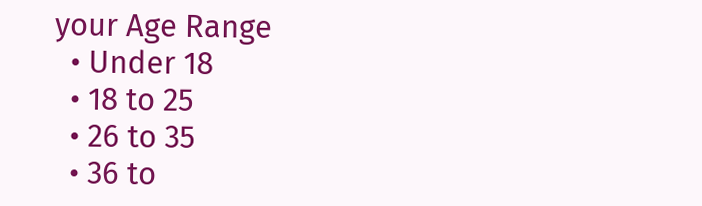your Age Range
  • Under 18
  • 18 to 25
  • 26 to 35
  • 36 to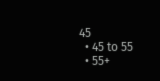45
  • 45 to 55
  • 55+